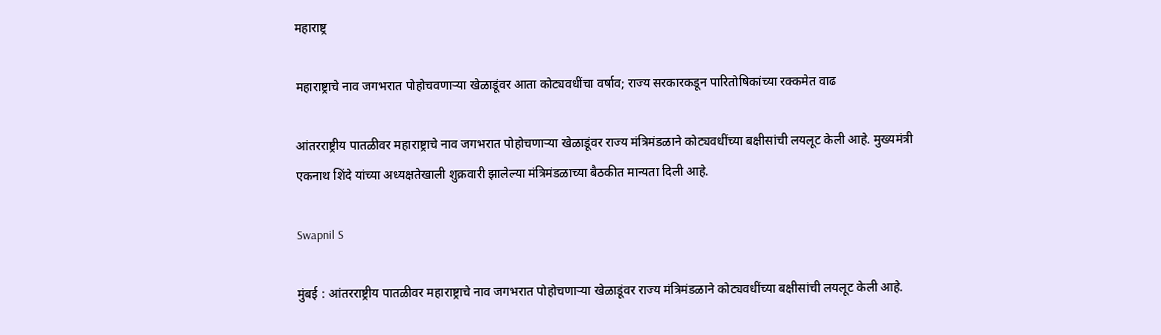महाराष्ट्र

महाराष्ट्राचे नाव जगभरात पोहोचवणाऱ्या खेळाडूंवर आता कोट्यवधींचा वर्षाव; राज्य सरकारकडून पारितोषिकांच्या रक्कमेत वाढ

आंतरराष्ट्रीय पातळीवर महाराष्ट्राचे नाव जगभरात पोहोचणाऱ्या खेळाडूंवर राज्य मंत्रिमंडळाने कोट्यवधींच्या बक्षीसांची लयलूट केली आहे. मुख्यमंत्री एकनाथ शिंदे यांच्या अध्यक्षतेखाली शुक्रवारी झालेल्या मंत्रिमंडळाच्या बैठकीत मान्यता दिली आहे.

Swapnil S

मुंबई : आंतरराष्ट्रीय पातळीवर महाराष्ट्राचे नाव जगभरात पोहोचणाऱ्या खेळाडूंवर राज्य मंत्रिमंडळाने कोट्यवधींच्या बक्षीसांची लयलूट केली आहे.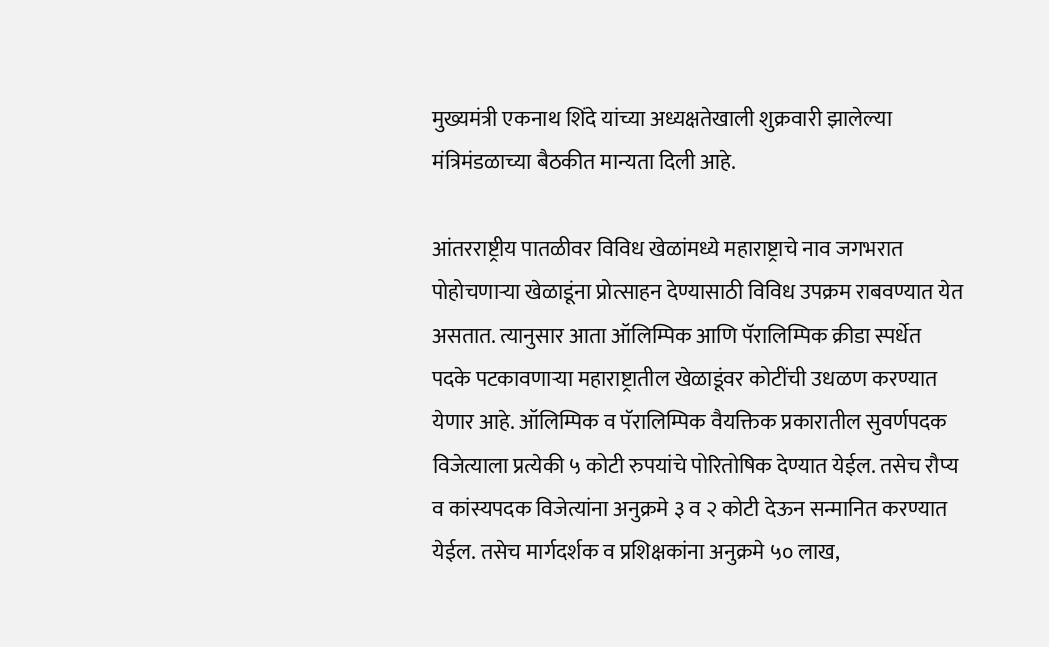मुख्यमंत्री एकनाथ शिंदे यांच्या अध्यक्षतेखाली शुक्रवारी झालेल्या मंत्रिमंडळाच्या बैठकीत मान्यता दिली आहे.

आंतरराष्ट्रीय पातळीवर विविध खेळांमध्ये महाराष्ट्राचे नाव जगभरात पोहोचणाऱ्या खेळाडूंना प्रोत्साहन देण्यासाठी विविध उपक्रम राबवण्यात येत असतात. त्यानुसार आता ऑलिम्पिक आणि पॅरालिम्पिक क्रीडा स्पर्धेत पदके पटकावणाऱ्या महाराष्ट्रातील खेळाडूंवर कोटींची उधळण करण्यात येणार आहे. ऑलिम्पिक व पॅरालिम्पिक वैयक्तिक प्रकारातील सुवर्णपदक विजेत्याला प्रत्येकी ५ कोटी रुपयांचे पोरितोषिक देण्यात येईल. तसेच रौप्य व कांस्यपदक विजेत्यांना अनुक्रमे ३ व २ कोटी देऊन सन्मानित करण्यात येईल. तसेच मार्गदर्शक व प्रशिक्षकांना अनुक्रमे ५० लाख,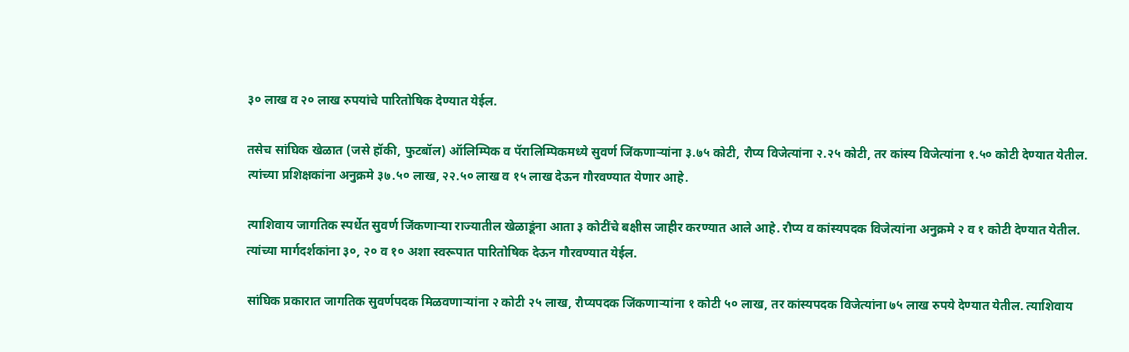३० लाख व २० लाख रुपयांचे पारितोषिक देण्यात येईल.

तसेच सांघिक खेळात (जसे हॉकी, फुटबॉल) ऑलिम्पिक व पॅरालिम्पिकमध्ये सुवर्ण जिंकणाऱ्यांना ३.७५ कोटी, रौप्य विजेत्यांना २.२५ कोटी, तर कांस्य विजेत्यांना १.५० कोटी देण्यात येतील. त्यांच्या प्रशिक्षकांना अनुक्रमे ३७.५० लाख, २२.५० लाख व १५ लाख देऊन गौरवण्यात येणार आहे.

त्याशिवाय जागतिक स्पर्धेत सुवर्ण जिंकणाऱ्या राज्यातील खेळाडूंना आता ३ कोटींचे बक्षीस जाहीर करण्यात आले आहे. रौप्य व कांस्यपदक विजेत्यांना अनुक्रमे २ व १ कोटी देण्यात येतील. त्यांच्या मार्गदर्शकांना ३०, २० व १० अशा स्वरूपात पारितोषिक देऊन गौरवण्यात येईल.

सांघिक प्रकारात जागतिक सुवर्णपदक मिळवणाऱ्यांना २ कोटी २५ लाख, रौप्यपदक जिंकणाऱ्यांना १ कोटी ५० लाख, तर कांस्यपदक विजेत्यांना ७५ लाख रुपये देण्यात येतील. त्याशिवाय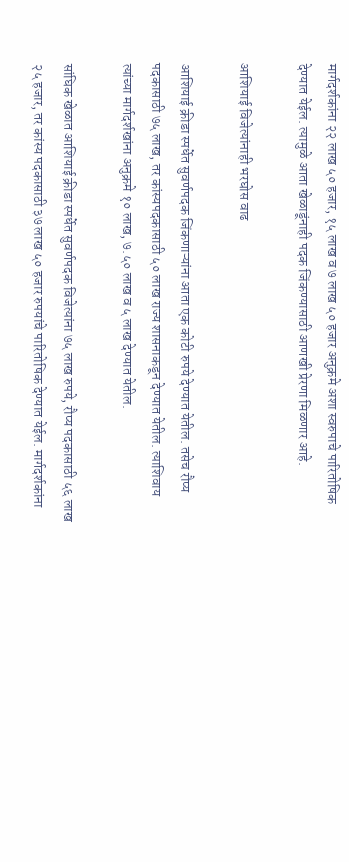मार्गदर्शकांना २२ लाख ५० हजार, १५ लाख व ७ लाख ५० हजार अनुक्रमे अशा स्वरुपाचे पारितोषिक देण्यात येईल. त्यामुळे आता खेळाडूंनाही पदक जिंकण्यासाठी आणखी प्रेरणा मिळणार आहे.

आशियाई विजेत्यांनाही भरघोस वाढ

आशियाई क्रीडा स्पर्धेत सुवर्णपदक जिंकणाऱ्यांना आता एक कोटी रुपये देण्यात येतील. तसेच रौप्य पदकासाठी ७५ लाख, तर कांस्यपदकासाठी ५० लाख राज्य शासनाकडून देण्यात येतील. त्याशिवाय त्यांच्या मार्गदर्शखांना अनुक्रमे १० लाख, ७.५० लाख व ५ लाख देण्यात येतील.

सांघिक खेळात आशियाई क्रीडा स्पर्धेत सुवर्णपदक विजेत्यांना ७५ लाख रुपये, रौप्य पदकासाठी ५६ लाख २५ हजार, तर कांस्य पदकासाठी ३७ लाख ५० हजार रुपयांचे पारितोषिक देण्यात येईल. मार्गदर्शकांना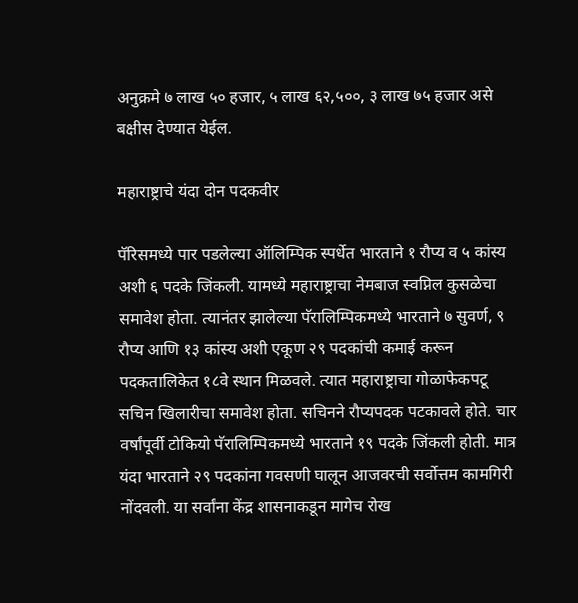अनुक्रमे ७ लाख ५० हजार, ५ लाख ६२,५००, ३ लाख ७५ हजार असे बक्षीस देण्यात येईल.

महाराष्ट्राचे यंदा दोन पदकवीर

पॅरिसमध्ये पार पडलेल्या ऑलिम्पिक स्पर्धेत भारताने १ रौप्य व ५ कांस्य अशी ६ पदके जिंकली. यामध्ये महाराष्ट्राचा नेमबाज स्वप्निल कुसळेचा समावेश होता. त्यानंतर झालेल्या पॅरालिम्पिकमध्ये भारताने ७ सुवर्ण, ९ रौप्य आणि १३ कांस्य अशी एकूण २९ पदकांची कमाई करून पदकतालिकेत १८वे स्थान मिळवले. त्यात महाराष्ट्राचा गोळाफेकपटू सचिन खिलारीचा समावेश होता. सचिनने रौप्यपदक पटकावले होते. चार वर्षांपूर्वी टोकियो पॅरालिम्पिकमध्ये भारताने १९ पदके जिंकली होती. मात्र यंदा भारताने २९ पदकांना गवसणी घालून आजवरची सर्वोत्तम कामगिरी नोंदवली. या सर्वांना केंद्र शासनाकडून मागेच रोख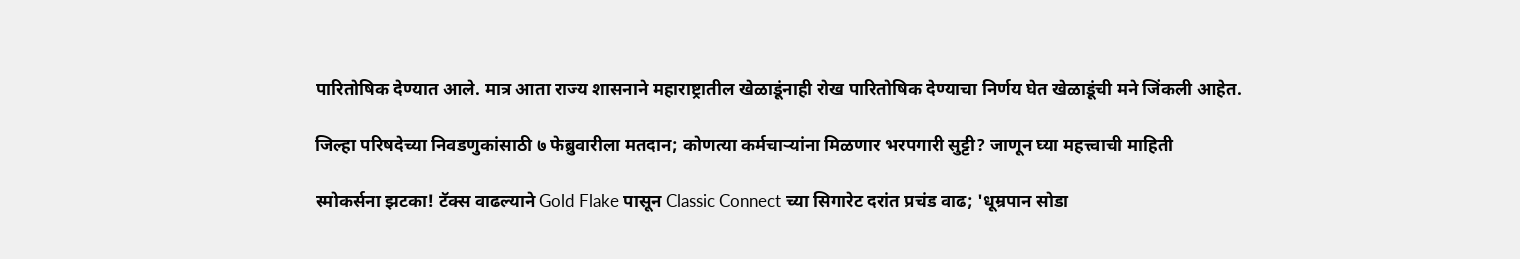पारितोषिक देण्यात आले. मात्र आता राज्य शासनाने महाराष्ट्रातील खेळाडूंनाही रोख पारितोषिक देण्याचा निर्णय घेत खेळाडूंची मने जिंकली आहेत.

जिल्हा परिषदेच्या निवडणुकांसाठी ७ फेब्रुवारीला मतदान; कोणत्या कर्मचाऱ्यांना मिळणार भरपगारी सुट्टी? जाणून घ्या महत्त्वाची माहिती

स्मोकर्सना झटका! टॅक्स वाढल्याने Gold Flake पासून Classic Connect च्या सिगारेट दरांत प्रचंड वाढ; 'धूम्रपान सोडा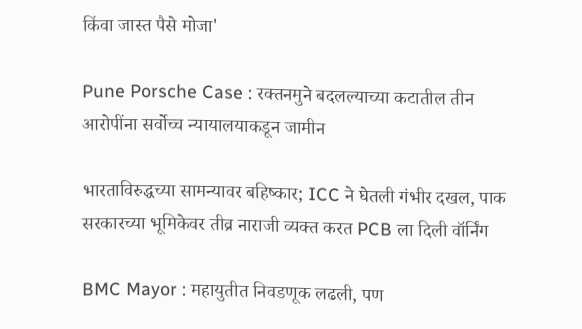किंवा जास्त पैसे मोजा'

Pune Porsche Case : रक्तनमुने बदलल्याच्या कटातील तीन आरोपींना सर्वोच्च न्यायालयाकडून जामीन

भारताविरुद्धच्या सामन्यावर बहिष्कार; ICC ने घेतली गंभीर दखल, पाक सरकारच्या भूमिकेवर तीव्र नाराजी व्यक्त करत PCB ला दिली वॉर्निंग

BMC Mayor : महायुतीत निवडणूक लढली, पण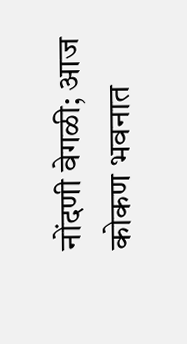नोंदणी वेगळी; आज कोकण भवनात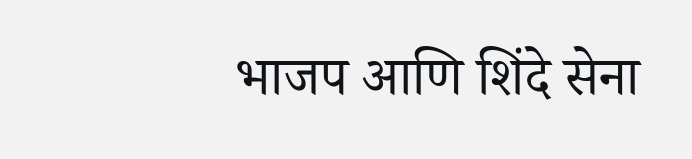भाजप आणि शिंदे सेना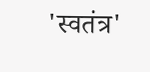'स्वतंत्र'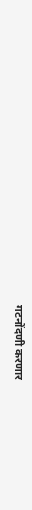गटनोंदणी करणार